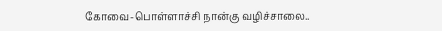கோவை-பொள்ளாச்சி நான்கு வழிச்சாலை..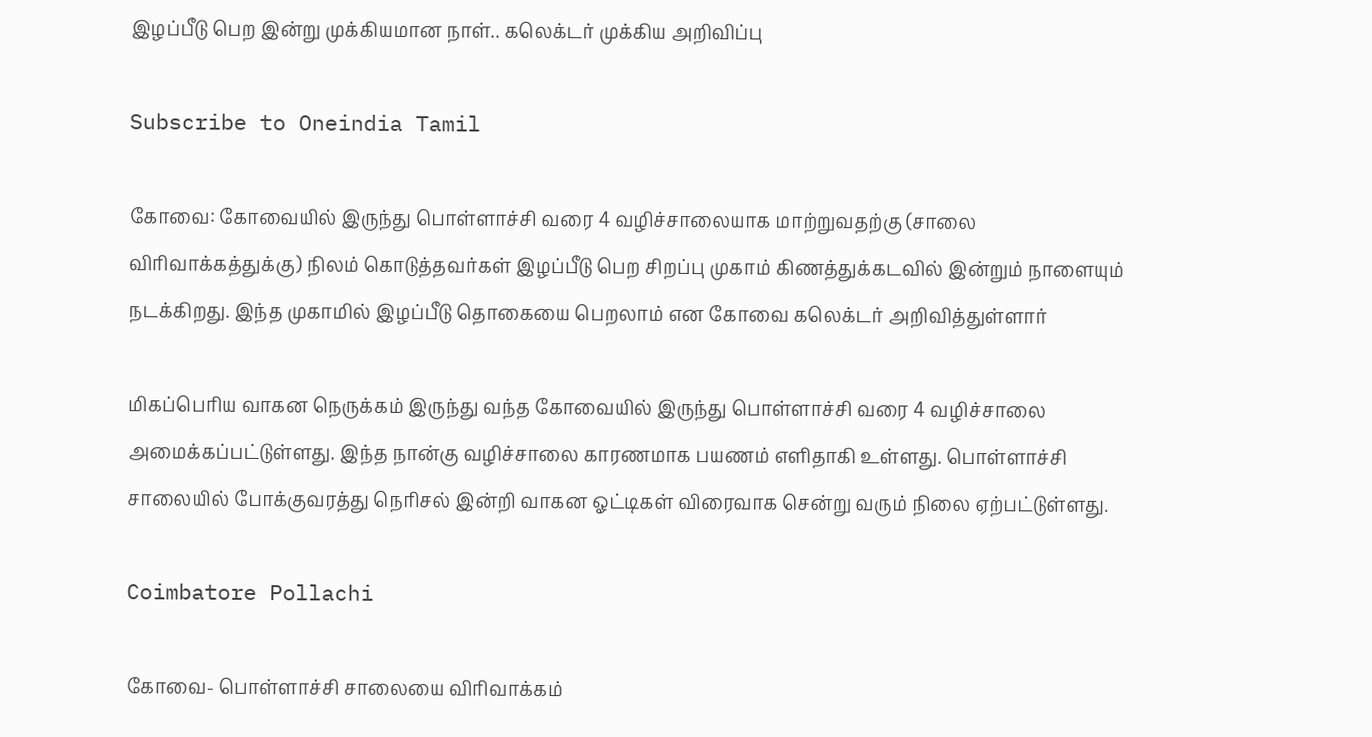இழப்பீடு பெற இன்று முக்கியமான நாள்.. கலெக்டர் முக்கிய அறிவிப்பு

Subscribe to Oneindia Tamil

கோவை: கோவையில் இருந்து பொள்ளாச்சி வரை 4 வழிச்சாலையாக மாற்றுவதற்கு (சாலை விரிவாக்கத்துக்கு) நிலம் கொடுத்தவர்கள் இழப்பீடு பெற சிறப்பு முகாம் கிணத்துக்கடவில் இன்றும் நாளையும் நடக்கிறது. இந்த முகாமில் இழப்பீடு தொகையை பெறலாம் என கோவை கலெக்டர் அறிவித்துள்ளார்

மிகப்பெரிய வாகன நெருக்கம் இருந்து வந்த கோவையில் இருந்து பொள்ளாச்சி வரை 4 வழிச்சாலை அமைக்கப்பட்டுள்ளது. இந்த நான்கு வழிச்சாலை காரணமாக பயணம் எளிதாகி உள்ளது. பொள்ளாச்சி சாலையில் போக்குவரத்து நெரிசல் இன்றி வாகன ஓட்டிகள் விரைவாக சென்று வரும் நிலை ஏற்பட்டுள்ளது.

Coimbatore Pollachi

கோவை- பொள்ளாச்சி சாலையை விரிவாக்கம்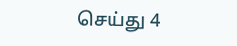செய்து 4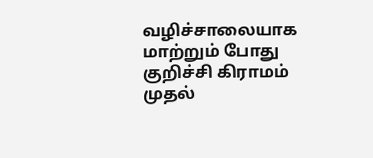வழிச்சாலையாக மாற்றும் போது குறிச்சி கிராமம் முதல்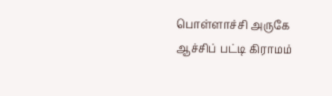பொள்ளாச்சி அருகே ஆச்சிப் பட்டி கிராமம்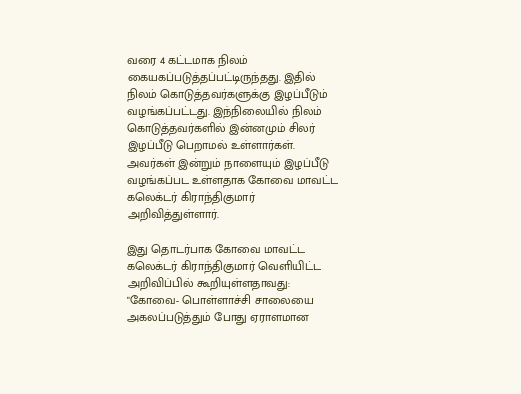வரை 4 கட்டமாக நிலம் கையகப்படுத்தப்பட்டிருந்தது. இதில் நிலம் கொடுத்தவர்களுக்கு இழப்பீடும் வழங்கப்பட்டது. இந்நிலையில் நிலம் கொடுத்தவர்களில் இன்னமும் சிலர் இழப்பீடு பெறாமல் உள்ளார்கள். அவர்கள் இன்றும் நாளையும் இழப்பீடு வழங்கப்பட உள்ளதாக கோவை மாவட்ட கலெக்டர் கிராந்திகுமார் அறிவித்துள்ளார்.

இது தொடர்பாக கோவை மாவட்ட கலெக்டர் கிராந்திகுமார் வெளியிட்ட அறிவிப்பில் கூறியுள்ளதாவது: "கோவை- பொள்ளாச்சி சாலையை அகலப்படுத்தும் போது ஏராளமான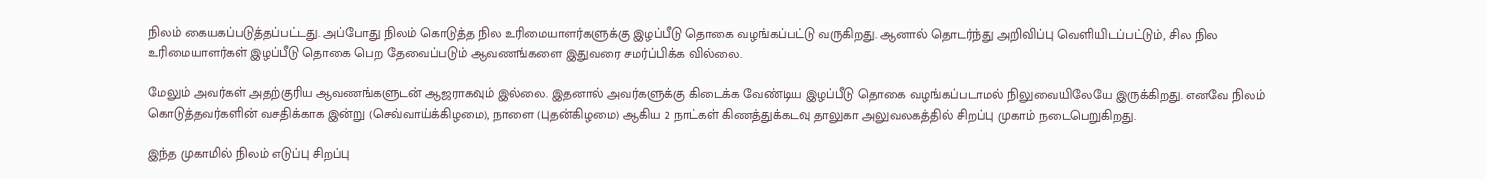நிலம் கையகப்படுத்தப்பட்டது. அப்போது நிலம் கொடுத்த நில உரிமையாளர்களுக்கு இழப்பீடு தொகை வழங்கப்பட்டு வருகிறது. ஆனால் தொடர்ந்து அறிவிப்பு வெளியிடப்பட்டும், சில நில உரிமையாளர்கள் இழப்பீடு தொகை பெற தேவைப்படும் ஆவணங்களை இதுவரை சமர்ப்பிக்க வில்லை.

மேலும் அவர்கள் அதற்குரிய ஆவணங்களுடன் ஆஜராகவும் இல்லை. இதனால் அவர்களுக்கு கிடைக்க வேண்டிய இழப்பீடு தொகை வழங்கப்படாமல் நிலுவையிலேயே இருக்கிறது. எனவே நிலம் கொடுத்தவர்களின் வசதிக்காக இன்று (செவ்வாய்க்கிழமை), நாளை (புதன்கிழமை) ஆகிய 2 நாட்கள் கிணத்துக்கடவு தாலுகா அலுவலகத்தில் சிறப்பு முகாம் நடைபெறுகிறது.

இந்த முகாமில் நிலம் எடுப்பு சிறப்பு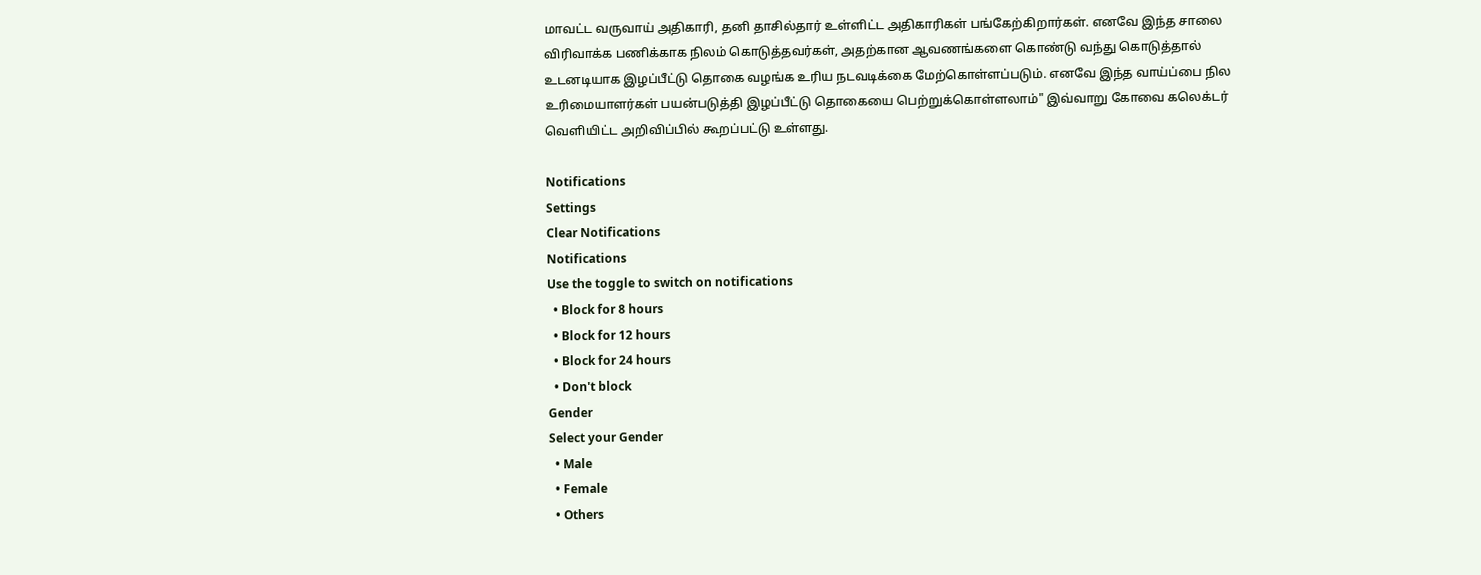மாவட்ட வருவாய் அதிகாரி, தனி தாசில்தார் உள்ளிட்ட அதிகாரிகள் பங்கேற்கிறார்கள். எனவே இந்த சாலை விரிவாக்க பணிக்காக நிலம் கொடுத்தவர்கள், அதற்கான ஆவணங்களை கொண்டு வந்து கொடுத்தால் உடனடியாக இழப்பீட்டு தொகை வழங்க உரிய நடவடிக்கை மேற்கொள்ளப்படும். எனவே இந்த வாய்ப்பை நில உரிமையாளர்கள் பயன்படுத்தி இழப்பீட்டு தொகையை பெற்றுக்கொள்ளலாம்" இவ்வாறு கோவை கலெக்டர் வெளியிட்ட அறிவிப்பில் கூறப்பட்டு உள்ளது.

Notifications
Settings
Clear Notifications
Notifications
Use the toggle to switch on notifications
  • Block for 8 hours
  • Block for 12 hours
  • Block for 24 hours
  • Don't block
Gender
Select your Gender
  • Male
  • Female
  • Others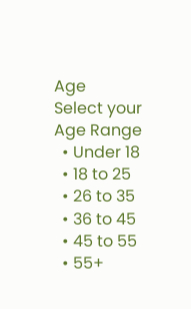Age
Select your Age Range
  • Under 18
  • 18 to 25
  • 26 to 35
  • 36 to 45
  • 45 to 55
  • 55+